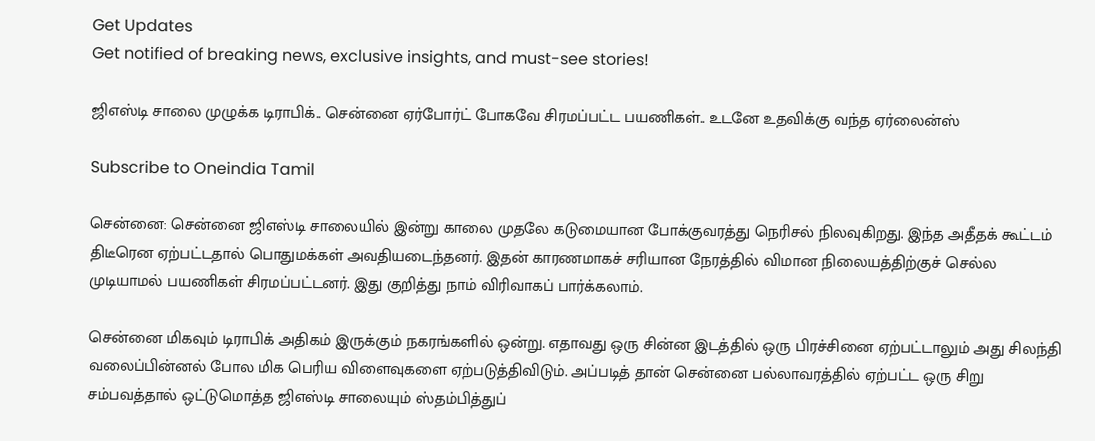Get Updates
Get notified of breaking news, exclusive insights, and must-see stories!

ஜிஎஸ்டி சாலை முழுக்க டிராபிக்.. சென்னை ஏர்போர்ட் போகவே சிரமப்பட்ட பயணிகள்.. உடனே உதவிக்கு வந்த ஏர்லைன்ஸ்

Subscribe to Oneindia Tamil

சென்னை: சென்னை ஜிஎஸ்டி சாலையில் இன்று காலை முதலே கடுமையான போக்குவரத்து நெரிசல் நிலவுகிறது. இந்த அதீதக் கூட்டம் திடீரென ஏற்பட்டதால் பொதுமக்கள் அவதியடைந்தனர். இதன் காரணமாகச் சரியான நேரத்தில் விமான நிலையத்திற்குச் செல்ல முடியாமல் பயணிகள் சிரமப்பட்டனர். இது குறித்து நாம் விரிவாகப் பார்க்கலாம்.

சென்னை மிகவும் டிராபிக் அதிகம் இருக்கும் நகரங்களில் ஒன்று. எதாவது ஒரு சின்ன இடத்தில் ஒரு பிரச்சினை ஏற்பட்டாலும் அது சிலந்தி வலைப்பின்னல் போல மிக பெரிய விளைவுகளை ஏற்படுத்திவிடும். அப்படித் தான் சென்னை பல்லாவரத்தில் ஏற்பட்ட ஒரு சிறு சம்பவத்தால் ஒட்டுமொத்த ஜிஎஸ்டி சாலையும் ஸ்தம்பித்துப்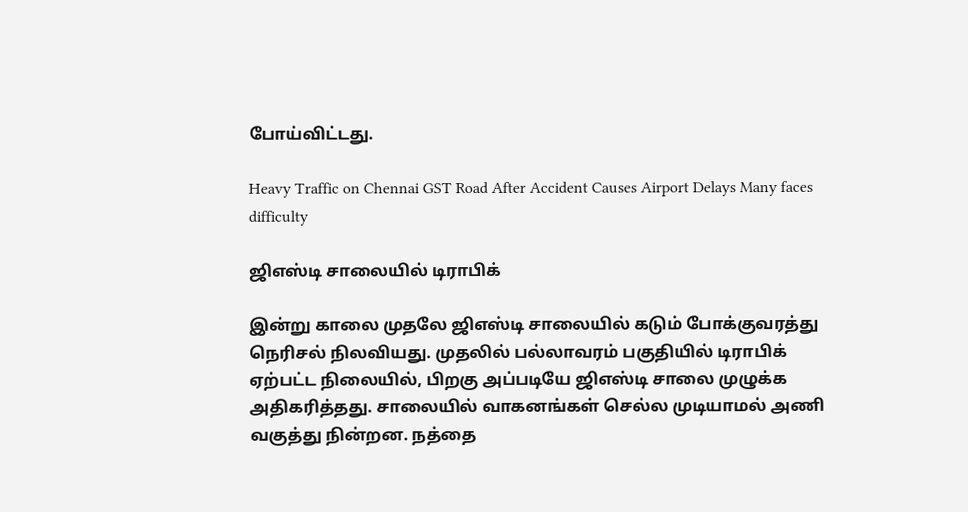போய்விட்டது.

Heavy Traffic on Chennai GST Road After Accident Causes Airport Delays Many faces difficulty

ஜிஎஸ்டி சாலையில் டிராபிக்

இன்று காலை முதலே ஜிஎஸ்டி சாலையில் கடும் போக்குவரத்து நெரிசல் நிலவியது. முதலில் பல்லாவரம் பகுதியில் டிராபிக் ஏற்பட்ட நிலையில், பிறகு அப்படியே ஜிஎஸ்டி சாலை முழுக்க அதிகரித்தது. சாலையில் வாகனங்கள் செல்ல முடியாமல் அணி வகுத்து நின்றன. நத்தை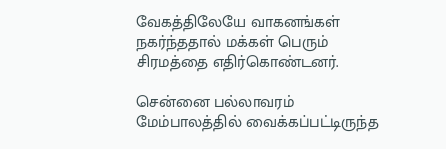வேகத்திலேயே வாகனங்கள் நகர்ந்ததால் மக்கள் பெரும் சிரமத்தை எதிர்கொண்டனர்.

சென்னை பல்லாவரம் மேம்பாலத்தில் வைக்கப்பட்டிருந்த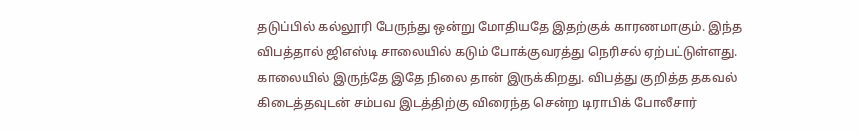தடுப்பில் கல்லூரி பேருந்து ஒன்று மோதியதே இதற்குக் காரணமாகும். இந்த விபத்தால் ஜிஎஸ்டி சாலையில் கடும் போக்குவரத்து நெரிசல் ஏற்பட்டுள்ளது. காலையில் இருந்தே இதே நிலை தான் இருக்கிறது. விபத்து குறித்த தகவல் கிடைத்தவுடன் சம்பவ இடத்திற்கு விரைந்த சென்ற டிராபிக் போலீசார்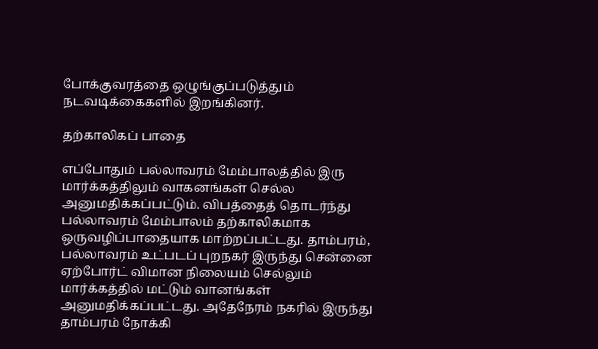போக்குவரத்தை ஒழுங்குப்படுத்தும் நடவடிக்கைகளில் இறங்கினர்.

தற்காலிகப் பாதை

எப்போதும் பல்லாவரம் மேம்பாலத்தில் இரு மார்க்கத்திலும் வாகனங்கள் செல்ல அனுமதிக்கப்பட்டும். விபத்தைத் தொடர்ந்து பல்லாவரம் மேம்பாலம் தற்காலிகமாக ஒருவழிப்பாதையாக மாற்றப்பட்டது. தாம்பரம், பல்லாவரம் உட்படப் புறநகர் இருந்து சென்னை ஏற்போர்ட் விமான நிலையம் செல்லும் மார்க்கத்தில் மட்டும் வானங்கள் அனுமதிக்கப்பட்டது. அதேநேரம் நகரில் இருந்து தாம்பரம் நோக்கி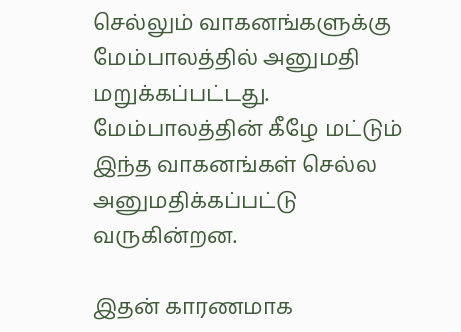செல்லும் வாகனங்களுக்கு மேம்பாலத்தில் அனுமதி மறுக்கப்பட்டது. மேம்பாலத்தின் கீழே மட்டும் இந்த வாகனங்கள் செல்ல அனுமதிக்கப்பட்டு வருகின்றன.

இதன் காரணமாக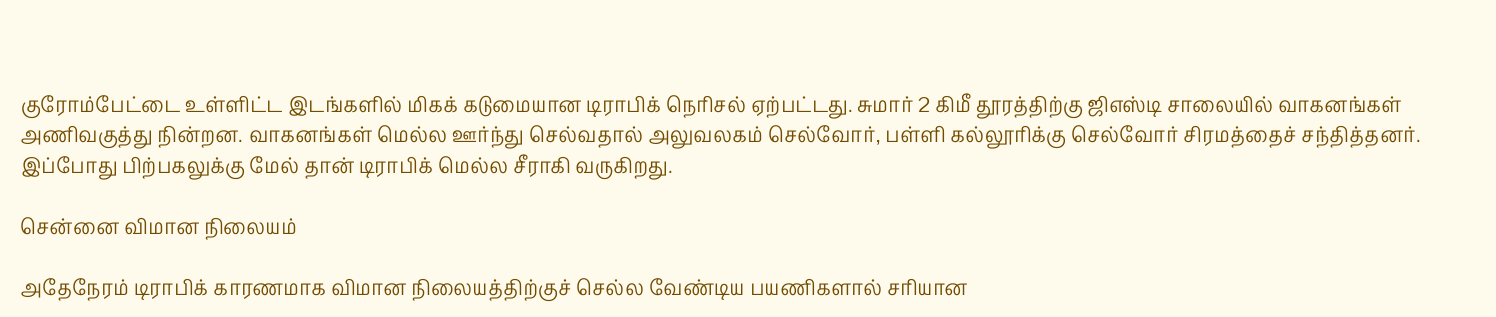குரோம்பேட்டை உள்ளிட்ட இடங்களில் மிகக் கடுமையான டிராபிக் நெரிசல் ஏற்பட்டது. சுமார் 2 கிமீ தூரத்திற்கு ஜிஎஸ்டி சாலையில் வாகனங்கள் அணிவகுத்து நின்றன. வாகனங்கள் மெல்ல ஊர்ந்து செல்வதால் அலுவலகம் செல்வோர், பள்ளி கல்லூரிக்கு செல்வோர் சிரமத்தைச் சந்தித்தனர். இப்போது பிற்பகலுக்கு மேல் தான் டிராபிக் மெல்ல சீராகி வருகிறது.

சென்னை விமான நிலையம்

அதேநேரம் டிராபிக் காரணமாக விமான நிலையத்திற்குச் செல்ல வேண்டிய பயணிகளால் சரியான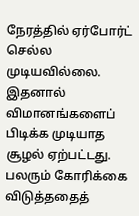நேரத்தில் ஏர்போர்ட் செல்ல முடியவில்லை. இதனால் விமானங்களைப் பிடிக்க முடியாத சூழல் ஏற்பட்டது. பலரும் கோரிக்கை விடுத்ததைத்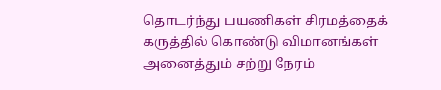தொடர்ந்து பயணிகள் சிரமத்தைக் கருத்தில் கொண்டு விமானங்கள் அனைத்தும் சற்று நேரம்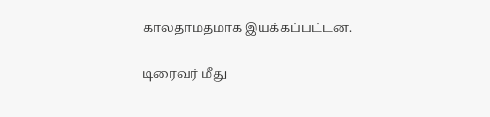காலதாமதமாக இயக்கப்பட்டன.

டிரைவர் மீது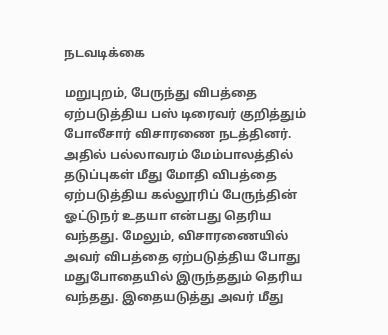நடவடிக்கை

மறுபுறம், பேருந்து விபத்தை ஏற்படுத்திய பஸ் டிரைவர் குறித்தும் போலீசார் விசாரணை நடத்தினர். அதில் பல்லாவரம் மேம்பாலத்தில் தடுப்புகள் மீது மோதி விபத்தை ஏற்படுத்திய கல்லூரிப் பேருந்தின் ஓட்டுநர் உதயா என்பது தெரிய வந்தது. மேலும், விசாரணையில் அவர் விபத்தை ஏற்படுத்திய போது மதுபோதையில் இருந்ததும் தெரிய வந்தது. இதையடுத்து அவர் மீது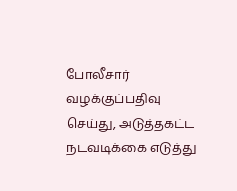போலீசார் வழக்குப்பதிவு செய்து, அடுத்தகட்ட நடவடிக்கை எடுத்து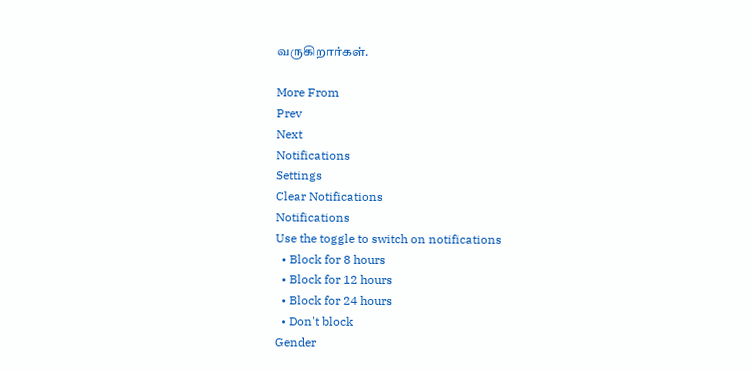வருகிறார்கள்.

More From
Prev
Next
Notifications
Settings
Clear Notifications
Notifications
Use the toggle to switch on notifications
  • Block for 8 hours
  • Block for 12 hours
  • Block for 24 hours
  • Don't block
Gender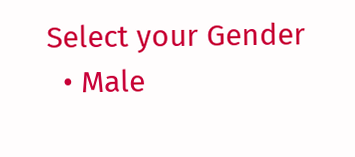Select your Gender
  • Male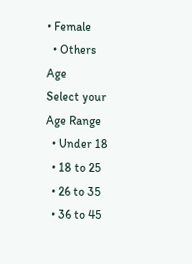• Female
  • Others
Age
Select your Age Range
  • Under 18
  • 18 to 25
  • 26 to 35
  • 36 to 45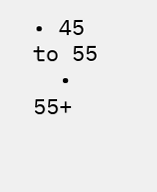• 45 to 55
  • 55+